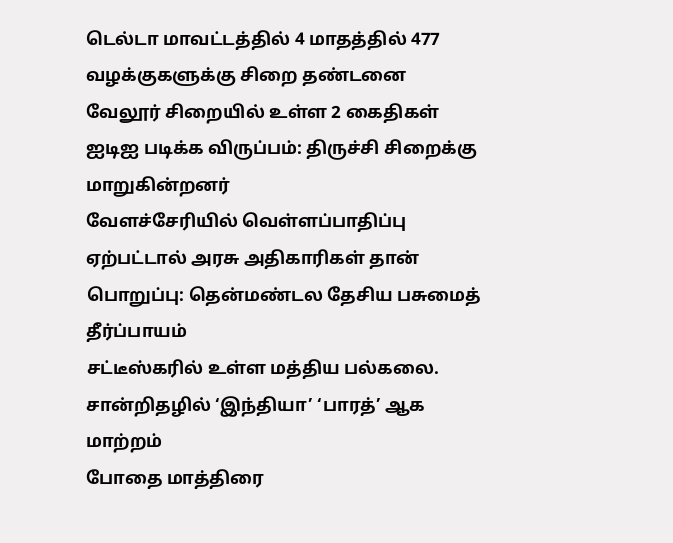டெல்டா மாவட்டத்தில் 4 மாதத்தில் 477 வழக்குகளுக்கு சிறை தண்டனை
வேலூர் சிறையில் உள்ள 2 கைதிகள் ஐடிஐ படிக்க விருப்பம்: திருச்சி சிறைக்கு மாறுகின்றனர்
வேளச்சேரியில் வெள்ளப்பாதிப்பு ஏற்பட்டால் அரசு அதிகாரிகள் தான் பொறுப்பு: தென்மண்டல தேசிய பசுமைத் தீர்ப்பாயம்
சட்டீஸ்கரில் உள்ள மத்திய பல்கலை. சான்றிதழில் ‘இந்தியா’ ‘பாரத்’ ஆக மாற்றம்
போதை மாத்திரை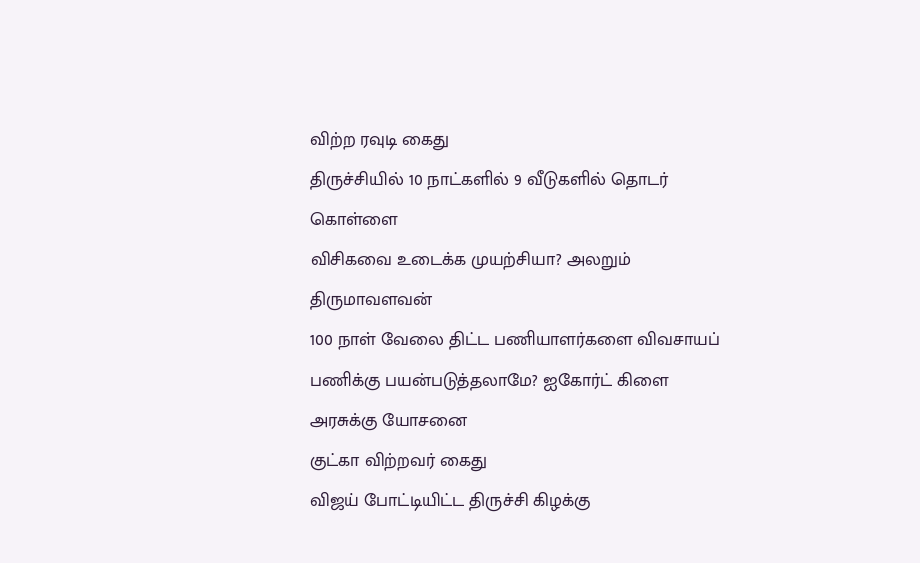விற்ற ரவுடி கைது
திருச்சியில் 10 நாட்களில் 9 வீடுகளில் தொடர் கொள்ளை
விசிகவை உடைக்க முயற்சியா? அலறும் திருமாவளவன்
100 நாள் வேலை திட்ட பணியாளர்களை விவசாயப் பணிக்கு பயன்படுத்தலாமே? ஐகோர்ட் கிளை அரசுக்கு யோசனை
குட்கா விற்றவர் கைது
விஜய் போட்டியிட்ட திருச்சி கிழக்கு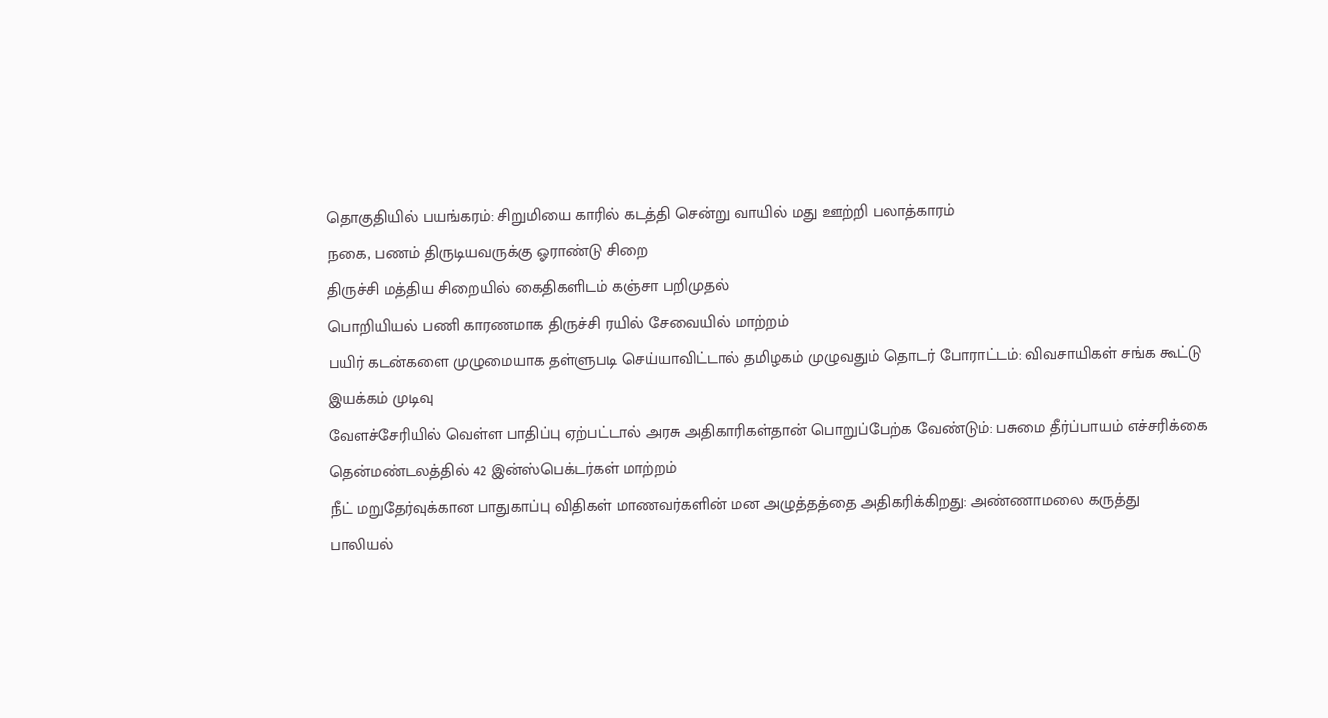தொகுதியில் பயங்கரம்: சிறுமியை காரில் கடத்தி சென்று வாயில் மது ஊற்றி பலாத்காரம்
நகை, பணம் திருடியவருக்கு ஓராண்டு சிறை
திருச்சி மத்திய சிறையில் கைதிகளிடம் கஞ்சா பறிமுதல்
பொறியியல் பணி காரணமாக திருச்சி ரயில் சேவையில் மாற்றம்
பயிர் கடன்களை முழுமையாக தள்ளுபடி செய்யாவிட்டால் தமிழகம் முழுவதும் தொடர் போராட்டம்: விவசாயிகள் சங்க கூட்டு இயக்கம் முடிவு
வேளச்சேரியில் வெள்ள பாதிப்பு ஏற்பட்டால் அரசு அதிகாரிகள்தான் பொறுப்பேற்க வேண்டும்: பசுமை தீர்ப்பாயம் எச்சரிக்கை
தென்மண்டலத்தில் 42 இன்ஸ்பெக்டர்கள் மாற்றம்
நீட் மறுதேர்வுக்கான பாதுகாப்பு விதிகள் மாணவர்களின் மன அழுத்தத்தை அதிகரிக்கிறது: அண்ணாமலை கருத்து
பாலியல்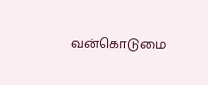வன்கொடுமை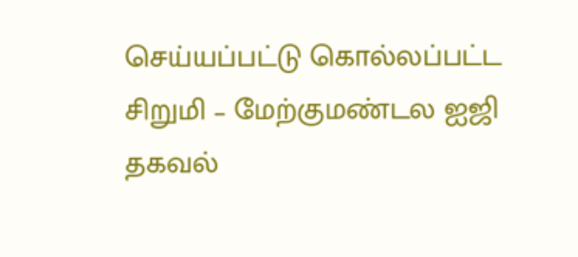செய்யப்பட்டு கொல்லப்பட்ட சிறுமி – மேற்குமண்டல ஐஜி தகவல்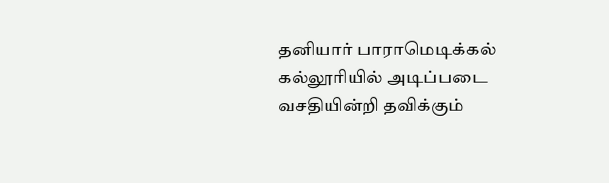தனியார் பாராமெடிக்கல் கல்லூரியில் அடிப்படை வசதியின்றி தவிக்கும்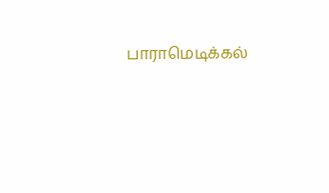பாராமெடிக்கல்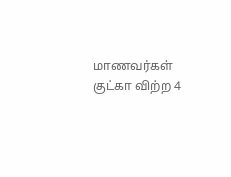மாணவர்கள்
குட்கா விற்ற 4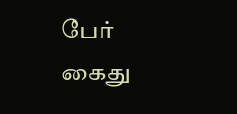பேர் கைது